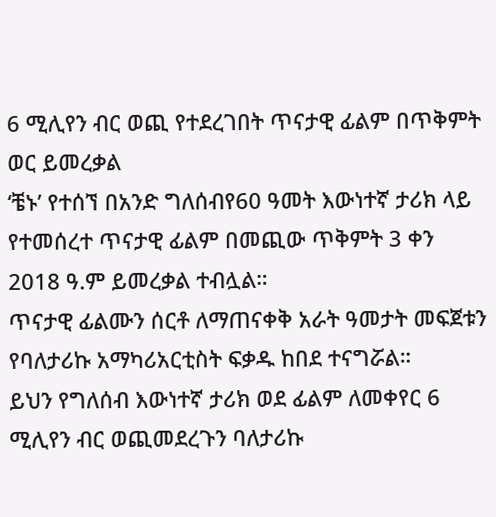6 ሚሊየን ብር ወጪ የተደረገበት ጥናታዊ ፊልም በጥቅምት ወር ይመረቃል
‘ቼኑ’ የተሰኘ በአንድ ግለሰብየ60 ዓመት እውነተኛ ታሪክ ላይ የተመሰረተ ጥናታዊ ፊልም በመጪው ጥቅምት 3 ቀን 2018 ዓ.ም ይመረቃል ተብሏል።
ጥናታዊ ፊልሙን ሰርቶ ለማጠናቀቅ አራት ዓመታት መፍጀቱን የባለታሪኩ አማካሪአርቲስት ፍቃዱ ከበደ ተናግሯል።
ይህን የግለሰብ እውነተኛ ታሪክ ወደ ፊልም ለመቀየር 6 ሚሊየን ብር ወጪመደረጉን ባለታሪኩ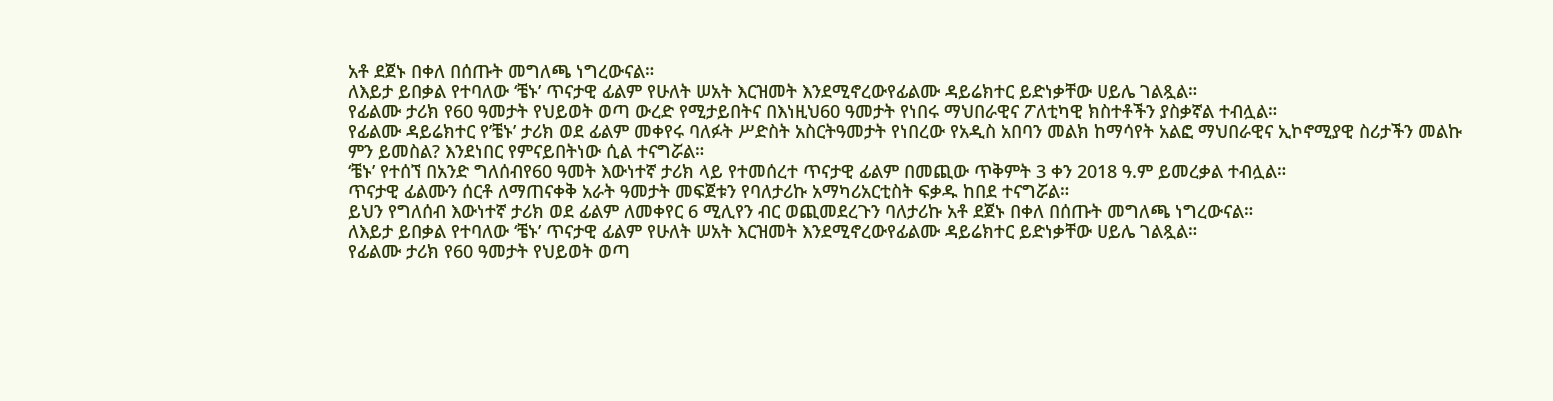አቶ ደጀኑ በቀለ በሰጡት መግለጫ ነግረውናል።
ለእይታ ይበቃል የተባለው ‘ቼኑ’ ጥናታዊ ፊልም የሁለት ሠአት እርዝመት እንደሚኖረውየፊልሙ ዳይሬክተር ይድነቃቸው ሀይሌ ገልጿል።
የፊልሙ ታሪክ የ60 ዓመታት የህይወት ወጣ ውረድ የሚታይበትና በእነዚህ60 ዓመታት የነበሩ ማህበራዊና ፖለቲካዊ ክስተቶችን ያስቃኛል ተብሏል።
የፊልሙ ዳይሬክተር የ’ቼኑ’ ታሪክ ወደ ፊልም መቀየሩ ባለፉት ሥድስት አስርትዓመታት የነበረው የአዲስ አበባን መልክ ከማሳየት አልፎ ማህበራዊና ኢኮኖሚያዊ ስሪታችን መልኩ ምን ይመስል? እንደነበር የምናይበትነው ሲል ተናግሯል።
‘ቼኑ’ የተሰኘ በአንድ ግለሰብየ60 ዓመት እውነተኛ ታሪክ ላይ የተመሰረተ ጥናታዊ ፊልም በመጪው ጥቅምት 3 ቀን 2018 ዓ.ም ይመረቃል ተብሏል።
ጥናታዊ ፊልሙን ሰርቶ ለማጠናቀቅ አራት ዓመታት መፍጀቱን የባለታሪኩ አማካሪአርቲስት ፍቃዱ ከበደ ተናግሯል።
ይህን የግለሰብ እውነተኛ ታሪክ ወደ ፊልም ለመቀየር 6 ሚሊየን ብር ወጪመደረጉን ባለታሪኩ አቶ ደጀኑ በቀለ በሰጡት መግለጫ ነግረውናል።
ለእይታ ይበቃል የተባለው ‘ቼኑ’ ጥናታዊ ፊልም የሁለት ሠአት እርዝመት እንደሚኖረውየፊልሙ ዳይሬክተር ይድነቃቸው ሀይሌ ገልጿል።
የፊልሙ ታሪክ የ60 ዓመታት የህይወት ወጣ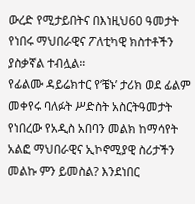ውረድ የሚታይበትና በእነዚህ60 ዓመታት የነበሩ ማህበራዊና ፖለቲካዊ ክስተቶችን ያስቃኛል ተብሏል።
የፊልሙ ዳይሬክተር የ’ቼኑ’ ታሪክ ወደ ፊልም መቀየሩ ባለፉት ሥድስት አስርትዓመታት የነበረው የአዲስ አበባን መልክ ከማሳየት አልፎ ማህበራዊና ኢኮኖሚያዊ ስሪታችን መልኩ ምን ይመስል? እንደነበር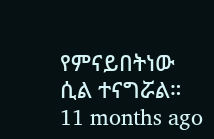የምናይበትነው ሲል ተናግሯል።
11 months ago